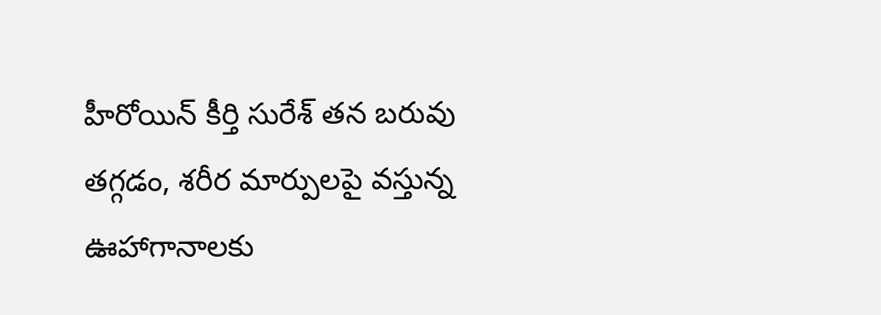హీరోయిన్ కీర్తి సురేశ్ తన బరువు తగ్గడం, శరీర మార్పులపై వస్తున్న ఊహాగానాలకు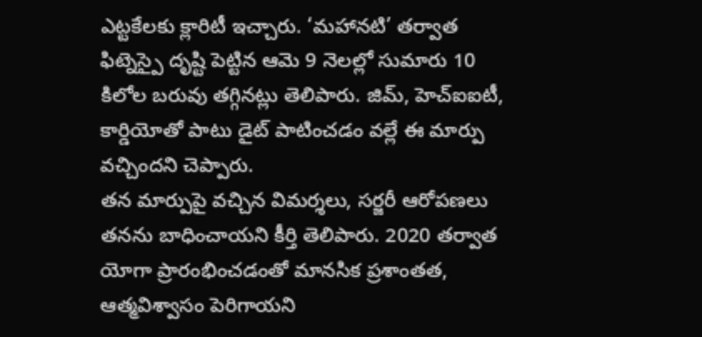ఎట్టకేలకు క్లారిటీ ఇచ్చారు. ‘మహానటి’ తర్వాత ఫిట్నెస్పై దృష్టి పెట్టిన ఆమె 9 నెలల్లో సుమారు 10 కిలోల బరువు తగ్గినట్లు తెలిపారు. జిమ్, హెచ్ఐఐటీ, కార్డియోతో పాటు డైట్ పాటించడం వల్లే ఈ మార్పు వచ్చిందని చెప్పారు.
తన మార్పుపై వచ్చిన విమర్శలు, సర్జరీ ఆరోపణలు తనను బాధించాయని కీర్తి తెలిపారు. 2020 తర్వాత యోగా ప్రారంభించడంతో మానసిక ప్రశాంతత, ఆత్మవిశ్వాసం పెరిగాయని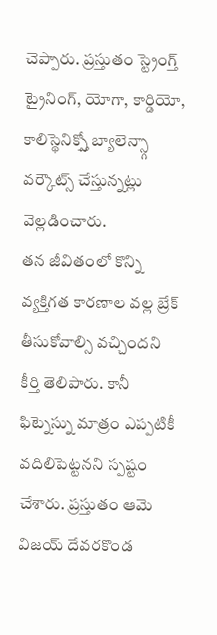చెప్పారు. ప్రస్తుతం స్ట్రెంగ్త్ ట్రైనింగ్, యోగా, కార్డియో, కాలిస్థెనిక్స్తో బ్యాలెన్స్గా వర్కౌట్స్ చేస్తున్నట్లు వెల్లడించారు.
తన జీవితంలో కొన్ని వ్యక్తిగత కారణాల వల్ల బ్రేక్ తీసుకోవాల్సి వచ్చిందని కీర్తి తెలిపారు. కానీ ఫిట్నెస్ను మాత్రం ఎప్పటికీ వదిలిపెట్టనని స్పష్టం చేశారు. ప్రస్తుతం ఆమె విజయ్ దేవరకొండ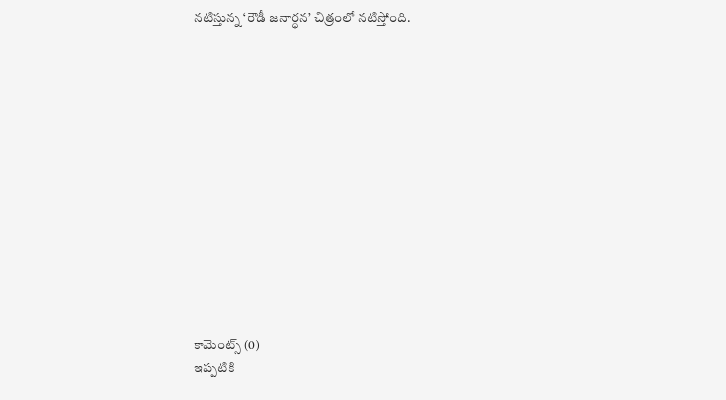నటిస్తున్న ‘రౌడీ జనార్ధన’ చిత్రంలో నటిస్తోంది.













కామెంట్స్ (0)
ఇప్పటికి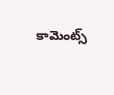కామెంట్స్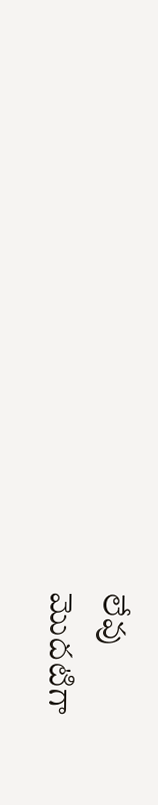లేవు
మొదటిగా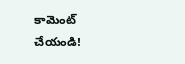కామెంట్ చేయండి!